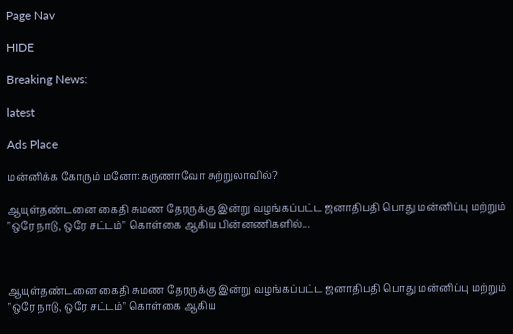Page Nav

HIDE

Breaking News:

latest

Ads Place

மன்னிக்க கோரும் மனோ:கருணாவோ சுற்றுலாவில்?

ஆயுள்தண்டனை கைதி சுமண தேரருக்கு இன்று வழங்கப்பட்ட ஜனாதிபதி பொது மன்னிப்பு மற்றும் "ஒரே நாடு, ஒரே சட்டம்" கொள்கை ஆகிய பின்னணிகளில்...



ஆயுள்தண்டனை கைதி சுமண தேரருக்கு இன்று வழங்கப்பட்ட ஜனாதிபதி பொது மன்னிப்பு மற்றும் "ஒரே நாடு, ஒரே சட்டம்" கொள்கை ஆகிய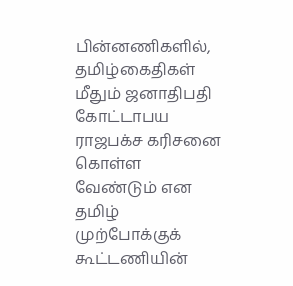பின்னணிகளில், தமிழ்கைதிகள் மீதும் ஜனாதிபதி  கோட்டாபய ராஜபக்ச கரிசனை கொள்ள வேண்டும் என தமிழ் முற்போக்குக் கூட்டணியின்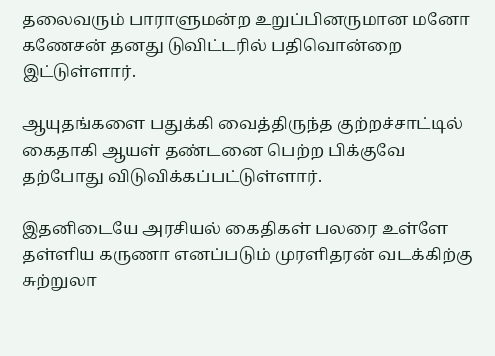தலைவரும் பாராளுமன்ற உறுப்பினருமான மனோ கணேசன் தனது டுவிட்டரில் பதிவொன்றை இட்டுள்ளார்.

ஆயுதங்களை பதுக்கி வைத்திருந்த குற்றச்சாட்டில் கைதாகி ஆயள் தண்டனை பெற்ற பிக்குவே தற்போது விடுவிக்கப்பட்டுள்ளார்.

இதனிடையே அரசியல் கைதிகள் பலரை உள்ளே தள்ளிய கருணா எனப்படும் முரளிதரன் வடக்கிற்கு சுற்றுலா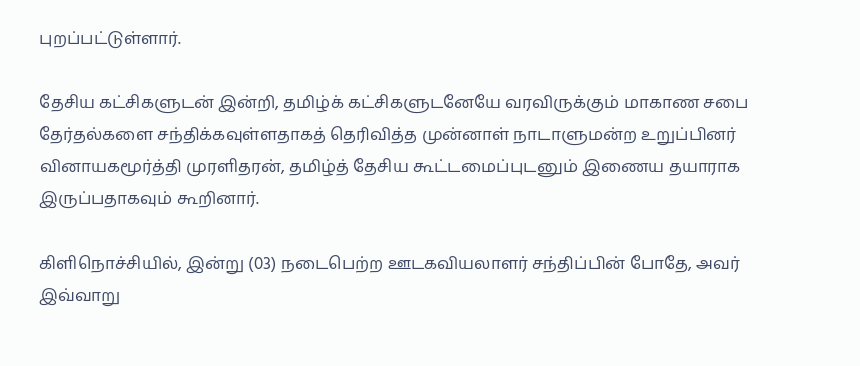புறப்பட்டுள்ளார்.

தேசிய கட்சிகளுடன் இன்றி, தமிழ்க் கட்சிகளுடனேயே வரவிருக்கும் மாகாண சபை தேர்தல்களை சந்திக்கவுள்ளதாகத் தெரிவித்த முன்னாள் நாடாளுமன்ற உறுப்பினர் வினாயகமூர்த்தி முரளிதரன், தமிழ்த் தேசிய கூட்டமைப்புடனும் இணைய தயாராக இருப்பதாகவும் கூறினார்.

கிளிநொச்சியில், இன்று (03) நடைபெற்ற ஊடகவியலாளர் சந்திப்பின் போதே, அவர் இவ்வாறு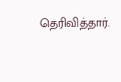தெரிவித்தார்.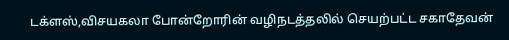டக்ளஸ்,விசயகலா போன்றோரின் வழிநடத்தலில் செயற்பட்ட சகாதேவன்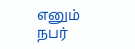எனும் நபர்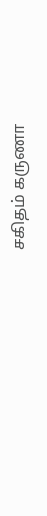சகிதம் கருணா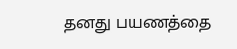தனது பயணத்தை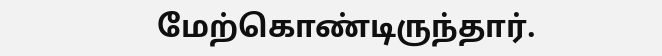மேற்கொண்டிருந்தார்.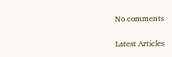No comments

Latest Articles